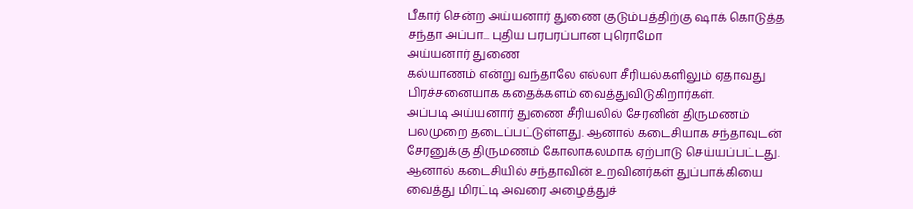பீகார் சென்ற அய்யனார் துணை குடும்பத்திற்கு ஷாக் கொடுத்த சந்தா அப்பா... புதிய பரபரப்பான புரொமோ
அய்யனார் துணை
கல்யாணம் என்று வந்தாலே எல்லா சீரியல்களிலும் ஏதாவது பிரச்சனையாக கதைக்களம் வைத்துவிடுகிறார்கள்.
அப்படி அய்யனார் துணை சீரியலில் சேரனின் திருமணம் பலமுறை தடைப்பட்டுள்ளது. ஆனால் கடைசியாக சந்தாவுடன் சேரனுக்கு திருமணம் கோலாகலமாக ஏற்பாடு செய்யப்பட்டது.
ஆனால் கடைசியில் சந்தாவின் உறவினர்கள் துப்பாக்கியை வைத்து மிரட்டி அவரை அழைத்துச்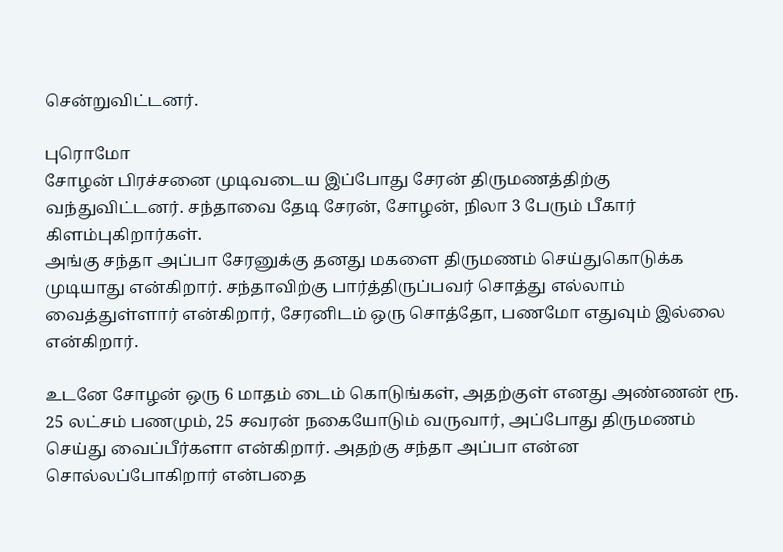சென்றுவிட்டனர்.

புரொமோ
சோழன் பிரச்சனை முடிவடைய இப்போது சேரன் திருமணத்திற்கு வந்துவிட்டனர். சந்தாவை தேடி சேரன், சோழன், நிலா 3 பேரும் பீகார் கிளம்புகிறார்கள்.
அங்கு சந்தா அப்பா சேரனுக்கு தனது மகளை திருமணம் செய்துகொடுக்க முடியாது என்கிறார். சந்தாவிற்கு பார்த்திருப்பவர் சொத்து எல்லாம் வைத்துள்ளார் என்கிறார், சேரனிடம் ஒரு சொத்தோ, பணமோ எதுவும் இல்லை என்கிறார்.

உடனே சோழன் ஒரு 6 மாதம் டைம் கொடுங்கள், அதற்குள் எனது அண்ணன் ரூ. 25 லட்சம் பணமும், 25 சவரன் நகையோடும் வருவார், அப்போது திருமணம் செய்து வைப்பீர்களா என்கிறார். அதற்கு சந்தா அப்பா என்ன சொல்லப்போகிறார் என்பதை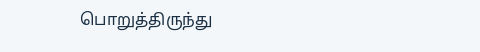பொறுத்திருந்து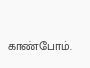காண்போம்.